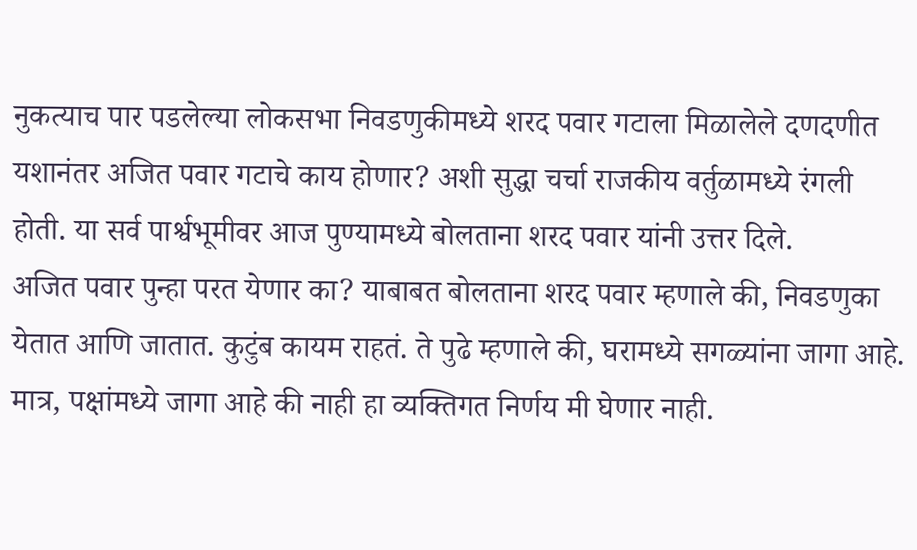नुकत्याच पार पडलेल्या लोकसभा निवडणुकीमध्ये शरद पवार गटाला मिळालेले दणदणीत यशानंतर अजित पवार गटाचे काय होणार? अशी सुद्धा चर्चा राजकीय वर्तुळामध्ये रंगली होती. या सर्व पार्श्वभूमीवर आज पुण्यामध्ये बोलताना शरद पवार यांनी उत्तर दिले.
अजित पवार पुन्हा परत येणार का? याबाबत बोलताना शरद पवार म्हणाले की, निवडणुका येतात आणि जातात. कुटुंब कायम राहतं. ते पुढे म्हणाले की, घरामध्ये सगळ्यांना जागा आहे. मात्र, पक्षांमध्ये जागा आहे की नाही हा व्यक्तिगत निर्णय मी घेणार नाही.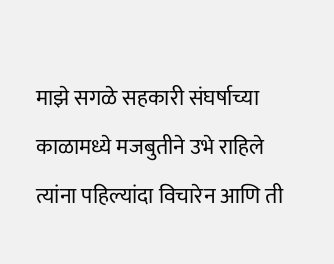माझे सगळे सहकारी संघर्षाच्या काळामध्ये मजबुतीने उभे राहिले त्यांना पहिल्यांदा विचारेन आणि ती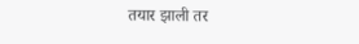तयार झाली तर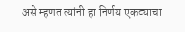असे म्हणत त्यांनी हा निर्णय एकट्याचा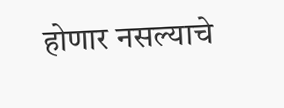होणार नसल्याचे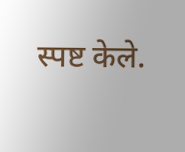स्पष्ट केले.